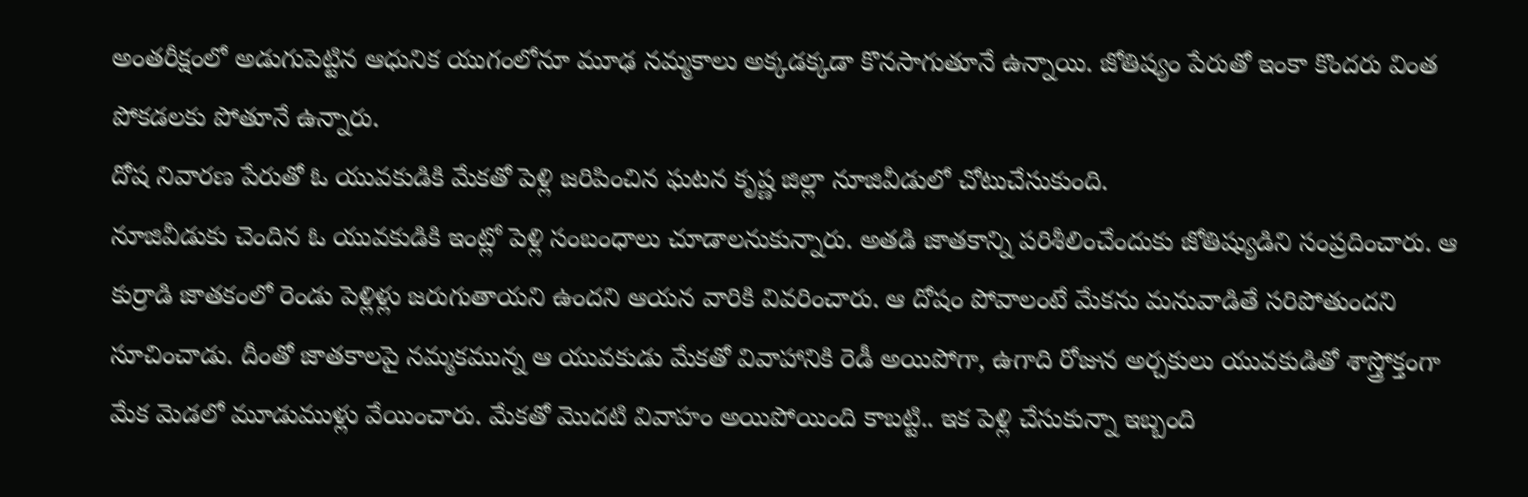అంతరీక్షంలో అడుగుపెట్టిన ఆధునిక యుగంలోనూ మూఢ నమ్మకాలు అక్కడక్కడా కొనసాగుతూనే ఉన్నాయి. జోతిష్యం పేరుతో ఇంకా కొందరు వింత పోకడలకు పోతూనే ఉన్నారు.
దోష నివారణ పేరుతో ఓ యువకుడికి మేకతో పెళ్లి జరిపించిన ఘటన కృష్ణ జిల్లా నూజివీడులో చోటుచేసుకుంది.
నూజివీడుకు చెందిన ఓ యువకుడికి ఇంట్లో పెళ్లి సంబంధాలు చూడాలనుకున్నారు. అతడి జాతకాన్ని పరిశీలించేందుకు జోతిష్యుడిని సంప్రదించారు. ఆ కుర్రాడి జాతకంలో రెండు పెళ్లిళ్లు జరుగుతాయని ఉందని ఆయన వారికి వివరించారు. ఆ దోషం పోవాలంటే మేకను మనువాడితే సరిపోతుందని సూచించాడు. దీంతో జాతకాలపై నమ్మకమున్న ఆ యువకుడు మేకతో వివాహానికి రెడీ అయిపోగా, ఉగాది రోజున అర్చకులు యువకుడితో శాస్త్రోక్తంగా మేక మెడలో మూడుముళ్లు వేయించారు. మేకతో మొదటి వివాహం అయిపోయింది కాబట్టి.. ఇక పెళ్లి చేసుకున్నా ఇబ్బంది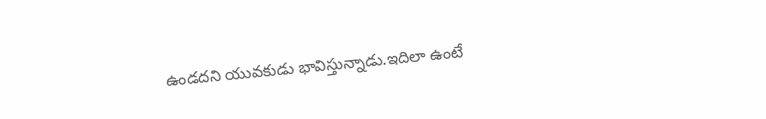ఉండదని యువకుడు భావిస్తున్నాడు.ఇదిలా ఉంటే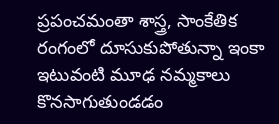ప్రపంచమంతా శాస్త్ర, సాంకేతిక రంగంలో దూసుకుపోతున్నా ఇంకా ఇటువంటి మూఢ నమ్మకాలు కొనసాగుతుండడం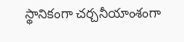స్థానికంగా చర్చనీయాంశంగా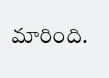మారింది.